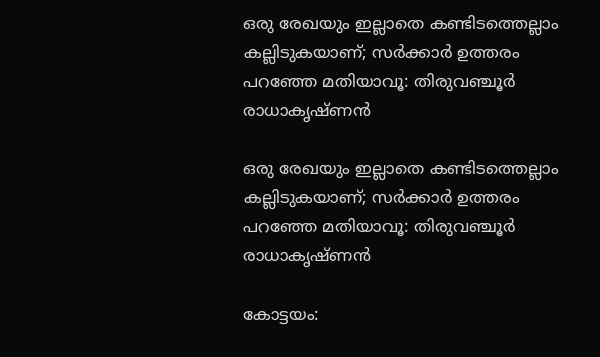ഒരു രേഖയും ഇല്ലാതെ കണ്ടിടത്തെല്ലാം കല്ലിടുകയാണ്; സർക്കാർ ഉത്തരം പറഞ്ഞേ മതിയാവൂ: തിരുവഞ്ചൂര്‍ രാധാകൃഷ്ണന്‍

ഒരു രേഖയും ഇല്ലാതെ കണ്ടിടത്തെല്ലാം കല്ലിടുകയാണ്; സർക്കാർ ഉത്തരം പറഞ്ഞേ മതിയാവൂ: തിരുവഞ്ചൂര്‍ രാധാകൃഷ്ണന്‍

കോട്ടയം: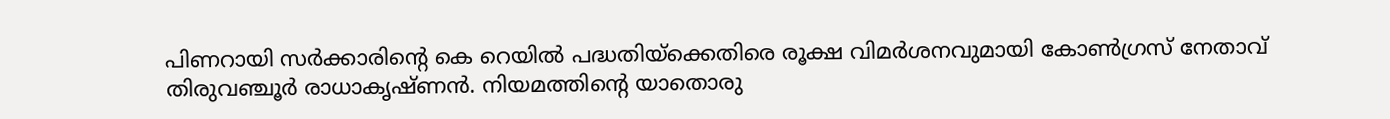പിണറായി സര്‍ക്കാരിന്റെ കെ റെയില്‍ പദ്ധതിയ്‌ക്കെതിരെ രൂക്ഷ വിമര്‍ശനവുമായി കോണ്‍ഗ്രസ് നേതാവ് തിരുവഞ്ചൂര്‍ രാധാകൃഷ്ണന്‍. നിയമത്തിന്റെ യാതൊരു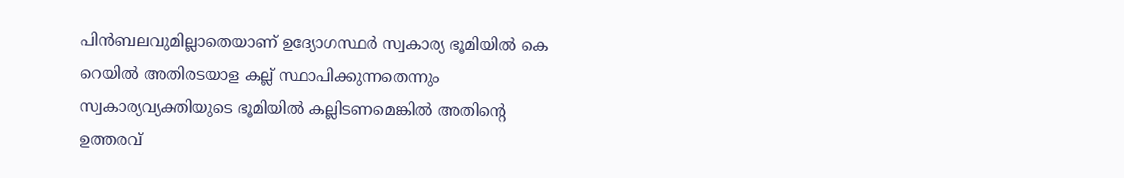പിന്‍ബലവുമില്ലാതെയാണ് ഉദ്യോഗസ്ഥര്‍ സ്വകാര്യ ഭൂമിയില്‍ കെ റെയില്‍ അതിരടയാള കല്ല് സ്ഥാപിക്കുന്നതെന്നും സ്വകാര്യവ്യക്തിയുടെ ഭൂമിയില്‍ കല്ലിടണമെങ്കില്‍ അതിന്റെ ഉത്തരവ്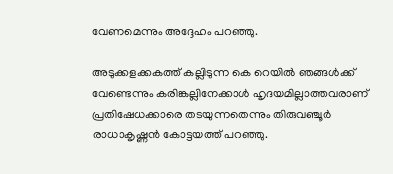വേണമെന്നും അദ്ദേഹം പറഞ്ഞു.

അടുക്കളക്കകത്ത് കല്ലിടുന്ന കെ റെയില്‍ ഞങ്ങള്‍ക്ക് വേണ്ടെന്നും കരിങ്കല്ലിനേക്കാള്‍ ഹൃദയമില്ലാത്തവരാണ് പ്രതിഷേധക്കാരെ തടയുന്നതെന്നും തിരുവഞ്ചൂര്‍ രാധാകൃഷ്ണന്‍ കോട്ടയത്ത് പറഞ്ഞു.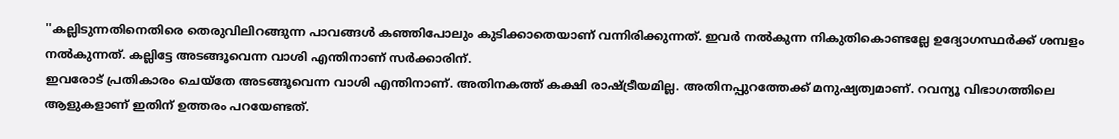''കല്ലിടുന്നതിനെതിരെ തെരുവിലിറങ്ങുന്ന പാവങ്ങള്‍ കഞ്ഞിപോലും കുടിക്കാതെയാണ് വന്നിരിക്കുന്നത്. ഇവര്‍ നല്‍കുന്ന നികുതികൊണ്ടല്ലേ ഉദ്യോഗസ്ഥര്‍ക്ക് ശമ്പളം നല്‍കുന്നത്. കല്ലിട്ടേ അടങ്ങൂവെന്ന വാശി എന്തിനാണ് സര്‍ക്കാരിന്.
ഇവരോട് പ്രതികാരം ചെയ്‌തേ അടങ്ങൂവെന്ന വാശി എന്തിനാണ്. അതിനകത്ത് കക്ഷി രാഷ്ട്രീയമില്ല. അതിനപ്പുറത്തേക്ക് മനുഷ്യത്വമാണ്. റവന്യൂ വിഭാഗത്തിലെ ആളുകളാണ് ഇതിന് ഉത്തരം പറയേണ്ടത്.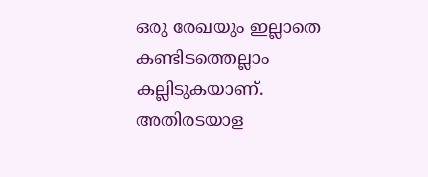ഒരു രേഖയും ഇല്ലാതെ കണ്ടിടത്തെല്ലാം കല്ലിടുകയാണ്. അതിരടയാള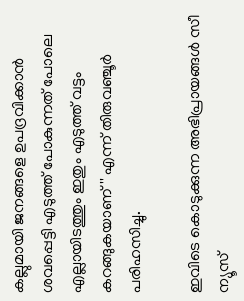കല്ലുമായി ജനങ്ങളെ ഉപദ്രവിക്കാന്‍ ശവപ്പെട്ടി എടുത്ത് പോകുന്നത് പോലെ എല്ലായിടത്തും ഇതും എടുത്ത് വട്ടം കറങ്ങുകയാണ്'' എന്ന് തിരുവഞ്ചൂര്‍ പരിഹസിച്ചു.

ഇവിടെ കൊടുക്കുന്ന അഭിപ്രായങ്ങള്‍ സീ ന്യൂസ്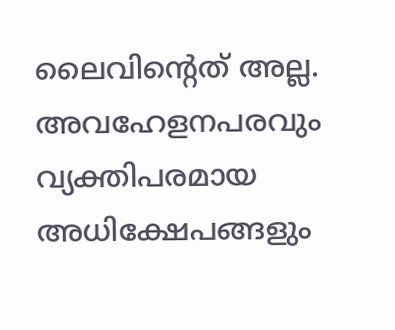ലൈവിന്റെത് അല്ല. അവഹേളനപരവും വ്യക്തിപരമായ അധിക്ഷേപങ്ങളും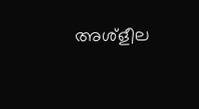അശ്‌ളീല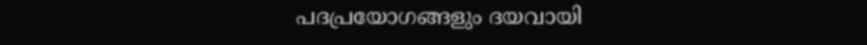പദപ്രയോഗങ്ങളും ദയവായി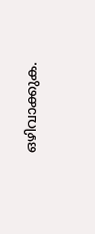ഒഴിവാക്കുക.